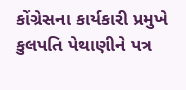કોંગ્રેસના કાર્યકારી પ્રમુખે કુલપતિ પેથાણીને પત્ર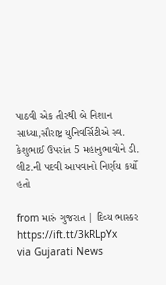પાઠવી એક તીરથી બે નિશાન સાધ્યા,સૌરાષ્ટ્ર યુનિવર્સિટીએ સ્વ. કેશુભાઈ ઉપરાંત 5 મહાનુભાવોને ડી. લીટ.ની પદવી આપવાનો નિર્ણય કર્યો હતો

from મારું ગુજરાત | દિવ્ય ભાસ્કર https://ift.tt/3kRLpYx
via Gujarati News